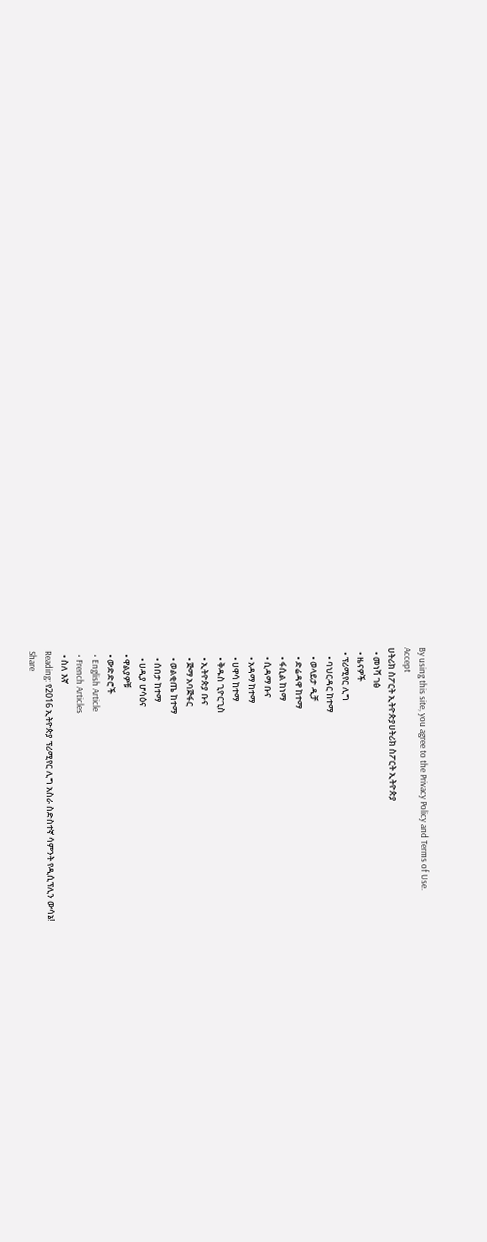By using this site, you agree to the Privacy Policy and Terms of Use.
Accept
ሀትሪክ ስፖርት ኢትዮጵያሀትሪክ ስፖርት ኢትዮጵያ
  • መነሻ ገፅ
  • ዜናዎች
  • ፕሪሚየር ሊግ
    • ባህርዳር ከተማ
    • ወላይታ ዲቻ
    • ድሬዳዋ ከተማ
    • ፋሲል ከነማ
    • ሲዳማ ቡና
    • አዳማ ከተማ
    • ሀዋሳ ከተማ
    • ቅዱስ ጊዮርጊስ
    • ኢትዮጵያ ቡና
    • ጅማ አባጅፋር
    • ወልቂጤ ከተማ
    • ሰበታ ከተማ
    • ሀዲያ ሆሳዕና
  • ዋልያዎቹ
  • ውድድሮች
  • English Article
  • French Articles
  • ስለ እኛ
Reading: የ2016 ኢትዮጵያ ፕሪሚየር ሊግ አስራ ስድስተኛ ሳምንት የዲሲፕሊን ውሳኔ!
Share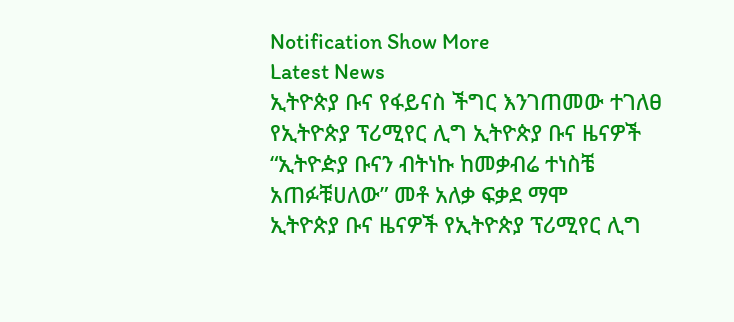Notification Show More
Latest News
ኢትዮጵያ ቡና የፋይናስ ችግር እንገጠመው ተገለፀ
የኢትዮጵያ ፕሪሚየር ሊግ ኢትዮጵያ ቡና ዜናዎች
“ኢትዮዽያ ቡናን ብትነኩ ከመቃብሬ ተነስቼ አጠፉቹሀለው” መቶ አለቃ ፍቃደ ማሞ
ኢትዮጵያ ቡና ዜናዎች የኢትዮጵያ ፕሪሚየር ሊግ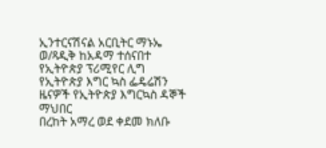ኢንተርናሽናል አርቢትር ማኑኤ ወ/ጻዲቅ ከአዳማ ተሰናበተ
የኢትዮጵያ ፕሪሚየር ሊግ የኢትዮጵያ እግር ኳስ ፌዴሬሽን ዜናዎች የኢትዮጵያ እግርኳስ ዳኞች ማህበር
በረከት አማረ ወደ ቀደመ ክለቡ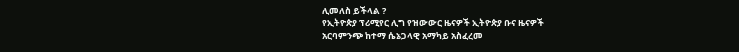ሊመለስ ይችላል ?
የኢትዮጵያ ፕሪሚየር ሊግ የዝውውር ዜናዎች ኢትዮጵያ ቡና ዜናዎች
አርባምንጭ ከተማ ሴኔጋላዊ አማካይ አስፈረመ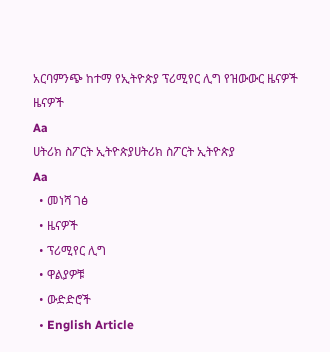አርባምንጭ ከተማ የኢትዮጵያ ፕሪሚየር ሊግ የዝውውር ዜናዎች ዜናዎች
Aa
ሀትሪክ ስፖርት ኢትዮጵያሀትሪክ ስፖርት ኢትዮጵያ
Aa
  • መነሻ ገፅ
  • ዜናዎች
  • ፕሪሚየር ሊግ
  • ዋልያዎቹ
  • ውድድሮች
  • English Article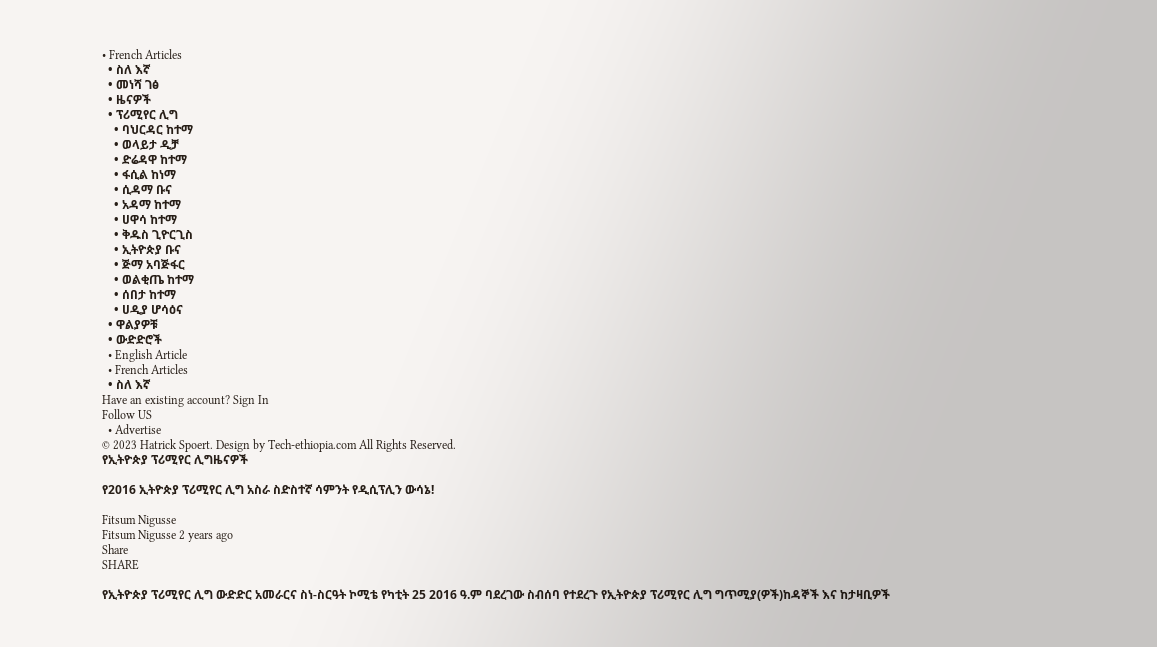• French Articles
  • ስለ እኛ
  • መነሻ ገፅ
  • ዜናዎች
  • ፕሪሚየር ሊግ
    • ባህርዳር ከተማ
    • ወላይታ ዲቻ
    • ድሬዳዋ ከተማ
    • ፋሲል ከነማ
    • ሲዳማ ቡና
    • አዳማ ከተማ
    • ሀዋሳ ከተማ
    • ቅዱስ ጊዮርጊስ
    • ኢትዮጵያ ቡና
    • ጅማ አባጅፋር
    • ወልቂጤ ከተማ
    • ሰበታ ከተማ
    • ሀዲያ ሆሳዕና
  • ዋልያዎቹ
  • ውድድሮች
  • English Article
  • French Articles
  • ስለ እኛ
Have an existing account? Sign In
Follow US
  • Advertise
© 2023 Hatrick Spoert. Design by Tech-ethiopia.com All Rights Reserved.
የኢትዮጵያ ፕሪሚየር ሊግዜናዎች

የ2016 ኢትዮጵያ ፕሪሚየር ሊግ አስራ ስድስተኛ ሳምንት የዲሲፕሊን ውሳኔ!

Fitsum Nigusse
Fitsum Nigusse 2 years ago
Share
SHARE

የኢትዮጵያ ፕሪሚየር ሊግ ውድድር አመራርና ስነ-ስርዓት ኮሚቴ የካቲት 25 2016 ዓ.ም ባደረገው ስብሰባ የተደረጉ የኢትዮጵያ ፕሪሚየር ሊግ ግጥሚያ(ዎች)ከዳኞች እና ከታዛቢዎች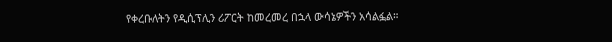የቀረቡለትን የዲሲፕሊን ሪፖርት ከመረመረ በኋላ ውሳኔዎችን አሳልፏል።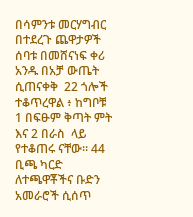በሳምንቱ መርሃግብር በተደረጉ ጨዋታዎች ሰባቱ በመሸናነፍ ቀሪ አንዱ በአቻ ውጤት ሲጠናቀቅ  22 ጎሎች ተቆጥረዋል ፥ ከግቦቹ 1 በፍፁም ቅጣት ምት እና 2 በራስ  ላይ የተቆጠሩ ናቸው። 44 ቢጫ ካርድ ለተጫዋቾችና ቡድን አመራሮች ሲሰጥ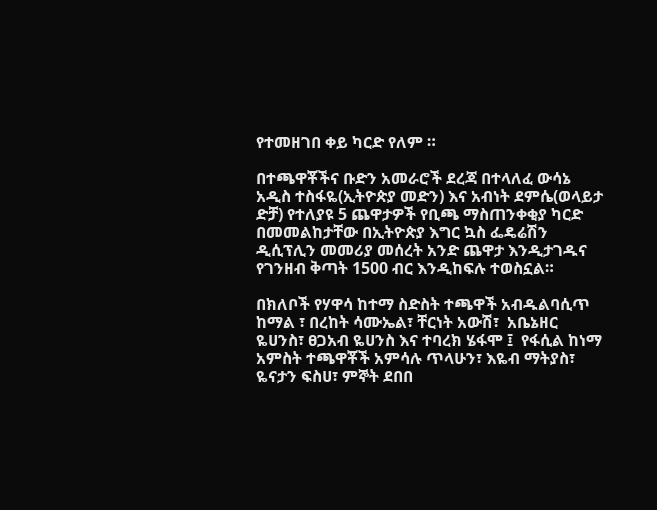የተመዘገበ ቀይ ካርድ የለም ።

በተጫዋቾችና ቡድን አመራሮች ደረጃ በተላለፈ ውሳኔ አዲስ ተስፋዬ(ኢትዮጵያ መድን) እና አብነት ደምሴ(ወላይታ ድቻ) የተለያዩ 5 ጨዋታዎች የቢጫ ማስጠንቀቂያ ካርድ በመመልከታቸው በኢትዮጵያ እግር ኳስ ፌዴሬሽን ዲሲፕሊን መመሪያ መሰረት አንድ ጨዋታ እንዲታገዱና የገንዘብ ቅጣት 1500 ብር እንዲከፍሉ ተወስኗል።

በክለቦች የሃዋሳ ከተማ ስድስት ተጫዋች አብዱልባሲጥ ከማል ፣ በረከት ሳሙኤል፣ ቸርነት አውሽ፣  አቤኔዘር ዬሀንስ፣ ፀጋአብ ዬሀንስ እና ተባረክ ሄፋሞ ፤  የፋሲል ከነማ አምስት ተጫዋቾች አምሳሉ ጥላሁን፣ እዬብ ማትያስ፣ ዬናታን ፍስሀ፣ ምኞት ደበበ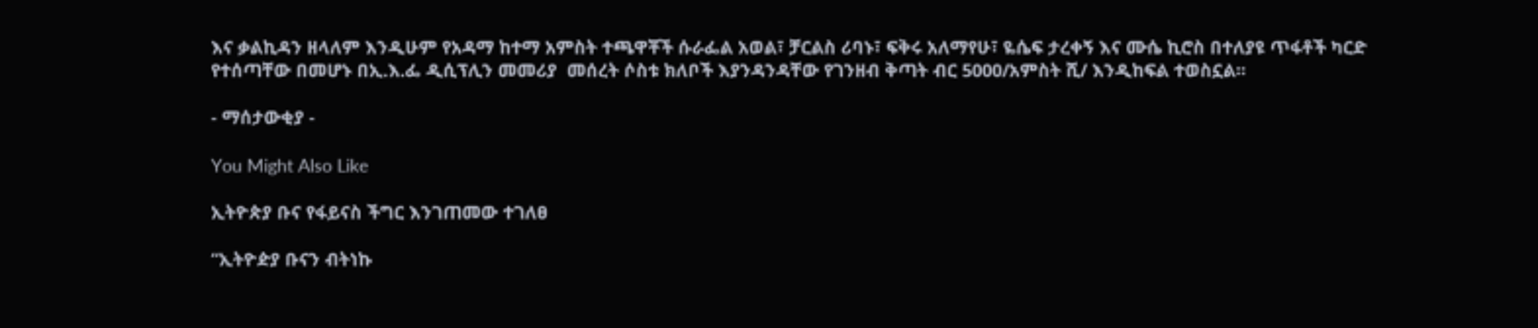እና ቃልኪዳን ዘላለም እንዲሁም የአዳማ ከተማ አምስት ተጫዋቾች ሱራፌል አወል፣ ቻርልስ ሪባኑ፣ ፍቅሩ አለማየሁ፣ ዬሴፍ ታረቀኝ እና ሙሴ ኪሮስ በተለያዩ ጥፋቶች ካርድ የተሰጣቸው በመሆኑ በኢ.እ.ፌ ዲሲፕሊን መመሪያ  መሰረት ሶስቱ ክለቦች እያንዳንዳቸው የገንዘብ ቅጣት ብር 5000/አምስት ሺ/ እንዲከፍል ተወስኗል፡፡

- ማሰታውቂያ -

You Might Also Like

ኢትዮጵያ ቡና የፋይናስ ችግር እንገጠመው ተገለፀ

“ኢትዮዽያ ቡናን ብትነኩ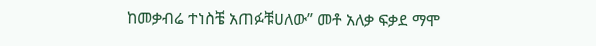ከመቃብሬ ተነስቼ አጠፉቹሀለው” መቶ አለቃ ፍቃደ ማሞ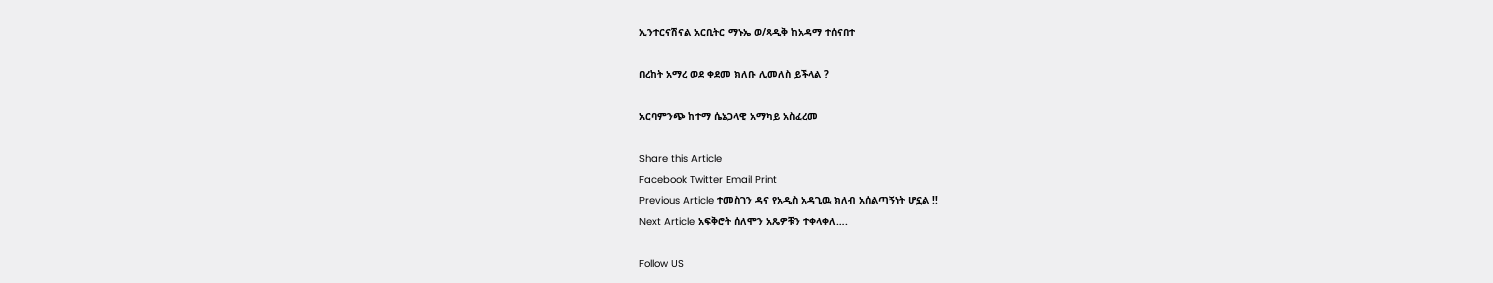ኢንተርናሽናል አርቢትር ማኑኤ ወ/ጻዲቅ ከአዳማ ተሰናበተ

በረከት አማረ ወደ ቀደመ ክለቡ ሊመለስ ይችላል ?

አርባምንጭ ከተማ ሴኔጋላዊ አማካይ አስፈረመ

Share this Article
Facebook Twitter Email Print
Previous Article ተመስገን ዳና የአዲስ አዳጊዉ ክለብ አሰልጣኝነት ሆኗል !!
Next Article አፍቅሮት ሰለሞን አጼዎቹን ተቀላቀለ….

Follow US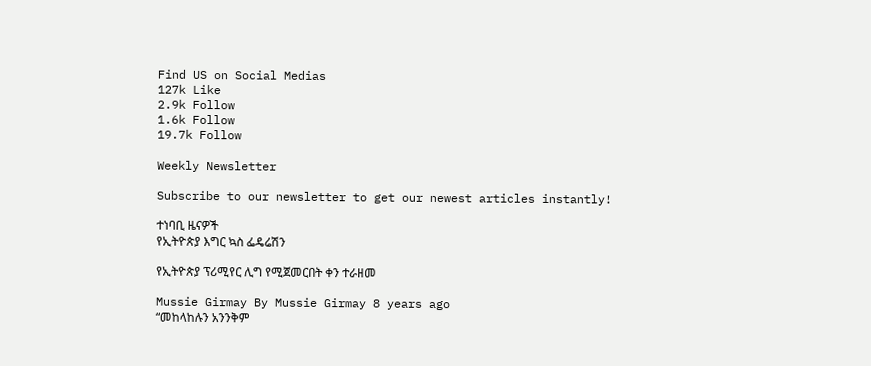Find US on Social Medias
127k Like
2.9k Follow
1.6k Follow
19.7k Follow

Weekly Newsletter

Subscribe to our newsletter to get our newest articles instantly!

ተነባቢ ዜናዎች
የኢትዮጵያ እግር ኳስ ፌዴሬሽን

የኢትዮጵያ ፕሪሚየር ሊግ የሚጀመርበት ቀን ተራዘመ

Mussie Girmay By Mussie Girmay 8 years ago
“መከላከሉን አንንቅም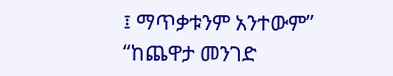፤ ማጥቃቱንም አንተውም” “ከጨዋታ መንገድ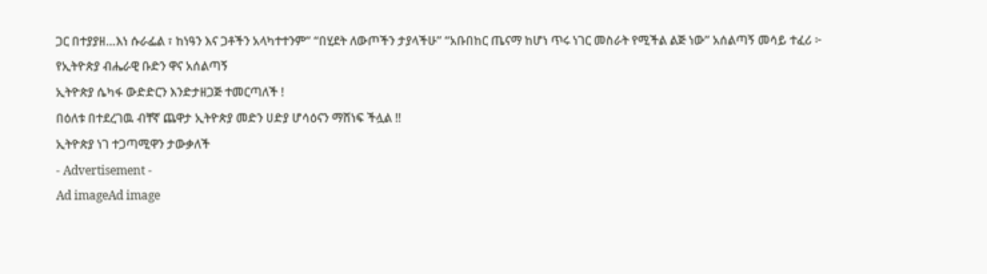ጋር በተያያዘ…እነ ሱራፌል ፣ ከነዓን እና ጋቶችን አላካተተንም” “በሂደት ለውጦችን ታያላችሁ” “አቡበከር ጤናማ ከሆነ ጥሩ ነገር መስራት የሚችል ልጅ ነው” አሰልጣኝ መሳይ ተፈሪ ፦ የኢትዮጵያ ብሔራዊ ቡድን ዋና አሰልጣኝ
ኢትዮጵያ ሴካፋ ውድድርን እንድታዘጋጅ ተመርጣለች !
በዕለቱ በተደረገዉ ብቸኛ ጨዋታ ኢትዮጵያ መድን ሀድያ ሆሳዕናን ማሸነፍ ችሏል !!
ኢትዮጵያ ነገ ተጋጣሚዋን ታውቃለች
- Advertisement -
Ad imageAd image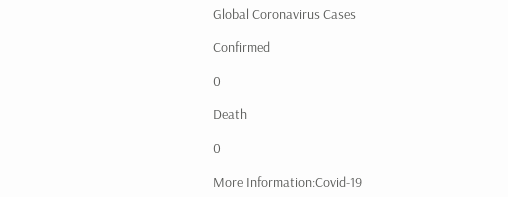Global Coronavirus Cases

Confirmed

0

Death

0

More Information:Covid-19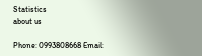Statistics
about us

Phone: 0993808668 Email: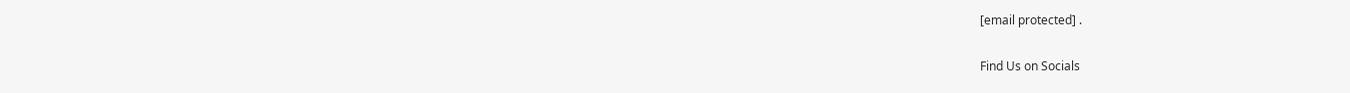[email protected] .

Find Us on Socials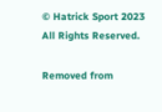© Hatrick Sport 2023 All Rights Reserved.

Removed from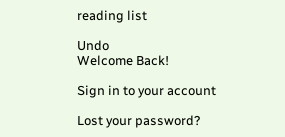reading list

Undo
Welcome Back!

Sign in to your account

Lost your password?